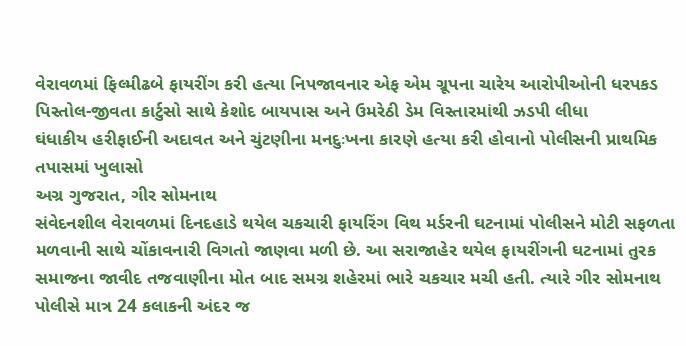વેરાવળમાં ફિલ્મીઢબે ફાયરીંગ કરી હત્યા નિપજાવનાર એફ એમ ગ્રૂપના ચારેય આરોપીઓની ધરપકડ
પિસ્તોલ-જીવતા કાર્ટુસો સાથે કેશોદ બાયપાસ અને ઉમરેઠી ડેમ વિસ્તારમાંથી ઝડપી લીધા
ઘંધાકીય હરીફાઈની અદાવત અને ચુંટણીના મનદુઃખના કારણે હત્યા કરી હોવાનો પોલીસની પ્રાથમિક તપાસમાં ખુલાસો
અગ્ર ગુજરાત, ગીર સોમનાથ
સંવેદનશીલ વેરાવળમાં દિનદહાડે થયેલ ચકચારી ફાયરિંગ વિથ મર્ડરની ઘટનામાં પોલીસને મોટી સફળતા મળવાની સાથે ચોંકાવનારી વિગતો જાણવા મળી છે. આ સરાજાહેર થયેલ ફાયરીંગની ઘટનામાં તુરક સમાજના જાવીદ તજવાણીના મોત બાદ સમગ્ર શહેરમાં ભારે ચકચાર મચી હતી. ત્યારે ગીર સોમનાથ પોલીસે માત્ર 24 કલાકની અંદર જ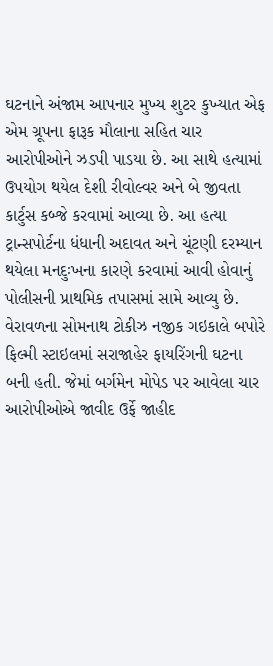ઘટનાને અંજામ આપનાર મુખ્ય શુટર કુખ્યાત એફ એમ ગ્રૂપના ફારૂક મૌલાના સહિત ચાર આરોપીઓને ઝડપી પાડયા છે. આ સાથે હત્યામાં ઉપયોગ થયેલ દેશી રીવોલ્વર અને બે જીવતા કાર્ટુસ કબ્જે કરવામાં આવ્યા છે. આ હત્યા ટ્રાન્સપોર્ટના ધંધાની અદાવત અને ચૂંટણી દરમ્યાન થયેલા મનદુઃખના કારણે કરવામાં આવી હોવાનું પોલીસની પ્રાથમિક તપાસમાં સામે આવ્યુ છે.
વેરાવળના સોમનાથ ટોકીઝ નજીક ગઇકાલે બપોરે ફિલ્મી સ્ટાઇલમાં સરાજાહેર ફાયરિંગની ઘટના બની હતી. જેમાં બર્ગમેન મોપેડ પર આવેલા ચાર આરોપીઓએ જાવીદ ઉર્ફે જાહીદ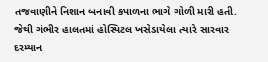તજવાણીને નિશાન બનાવી કપાળના ભાગે ગોળી મારી હતી. જેથી ગંભીર હાલતમાં હોસ્પિટલ ખસેડાયેલા ત્યારે સારવાર દરમ્યાન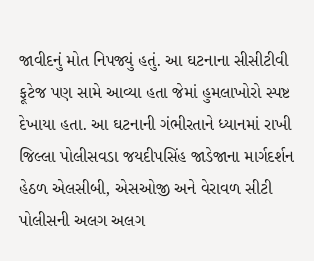જાવીદનું મોત નિપજ્યું હતું. આ ઘટનાના સીસીટીવી ફૂટેજ પણ સામે આવ્યા હતા જેમાં હુમલાખોરો સ્પષ્ટ દેખાયા હતા. આ ઘટનાની ગંભીરતાને ધ્યાનમાં રાખી જિલ્લા પોલીસવડા જયદીપસિંહ જાડેજાના માર્ગદર્શન હેઠળ એલસીબી, એસઓજી અને વેરાવળ સીટી પોલીસની અલગ અલગ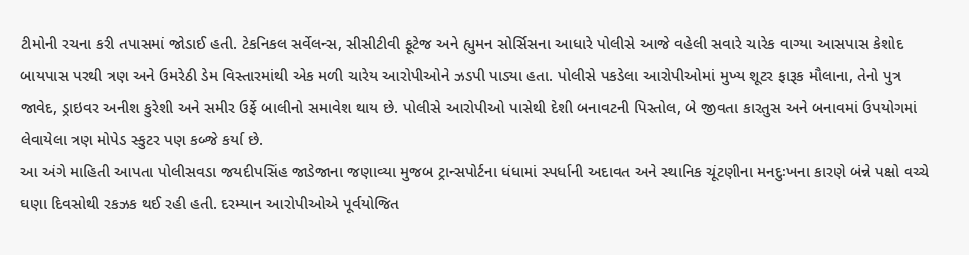ટીમોની રચના કરી તપાસમાં જોડાઈ હતી. ટેકનિકલ સર્વેલન્સ, સીસીટીવી ફૂટેજ અને હ્યુમન સોર્સિસના આધારે પોલીસે આજે વહેલી સવારે ચારેક વાગ્યા આસપાસ કેશોદ બાયપાસ પરથી ત્રણ અને ઉમરેઠી ડેમ વિસ્તારમાંથી એક મળી ચારેય આરોપીઓને ઝડપી પાડ્યા હતા. પોલીસે પકડેલા આરોપીઓમાં મુખ્ય શૂટર ફારૂક મૌલાના, તેનો પુત્ર જાવેદ, ડ્રાઇવર અનીશ કુરેશી અને સમીર ઉર્ફે બાલીનો સમાવેશ થાય છે. પોલીસે આરોપીઓ પાસેથી દેશી બનાવટની પિસ્તોલ, બે જીવતા કારતુસ અને બનાવમાં ઉપયોગમાં લેવાયેલા ત્રણ મોપેડ સ્કુટર પણ કબ્જે કર્યા છે.
આ અંગે માહિતી આપતા પોલીસવડા જયદીપસિંહ જાડેજાના જણાવ્યા મુજબ ટ્રાન્સપોર્ટના ધંધામાં સ્પર્ધાની અદાવત અને સ્થાનિક ચૂંટણીના મનદુઃખના કારણે બંન્ને પક્ષો વચ્ચે ઘણા દિવસોથી રકઝક થઈ રહી હતી. દરમ્યાન આરોપીઓએ પૂર્વયોજિત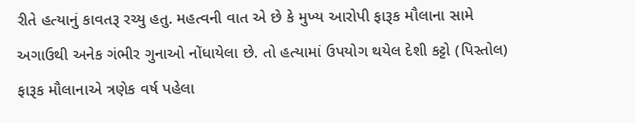રીતે હત્યાનું કાવતરૂ રચ્યુ હતુ. મહત્વની વાત એ છે કે મુખ્ય આરોપી ફારૂક મૌલાના સામે અગાઉથી અનેક ગંભીર ગુનાઓ નોંધાયેલા છે. તો હત્યામાં ઉપયોગ થયેલ દેશી કટ્ટો (પિસ્તોલ) ફારૂક મૌલાનાએ ત્રણેક વર્ષ પહેલા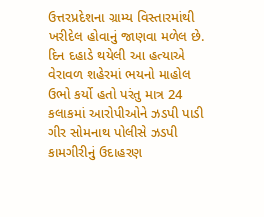ઉત્તરપ્રદેશના ગ્રામ્ય વિસ્તારમાંથી ખરીદેલ હોવાનું જાણવા મળેલ છે.
દિન દહાડે થયેલી આ હત્યાએ વેરાવળ શહેરમાં ભયનો માહોલ ઉભો કર્યો હતો પરંતુ માત્ર 24 કલાકમાં આરોપીઓને ઝડપી પાડી ગીર સોમનાથ પોલીસે ઝડપી કામગીરીનું ઉદાહરણ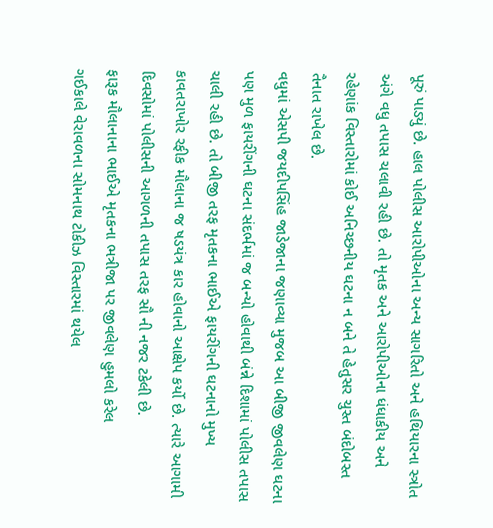પૂરું પાડ્યું છે. હાલ પોલીસ આરોપીઓના અન્ય સાગરિતો અને હથિયારના સ્ત્રોત અંગે વધુ તપાસ ચલાવી રહી છે. તો મૃતક અને આરોપીઓના ધંધાકીય અને રહેણાંક વિસ્તારોમાં કોઈ અનિચ્છનીય ઘટના ન બને તે હેતુસર ચુસ્ત બંદોબસ્ત તૈનાત રાખેલ છે.
વધુમાં એસપી જયદીપસિંહ જાડેજાના જણાવ્યા મુજબ આ બીજી જીવલેણ ઘટના પણ મુળ ફાયરીંગની ઘટના સંદર્ભમાં જ બન્યો હોવાથી બંન્ને દિશામાં પોલીસ તપાસ ચાલી રહી છે. તો બીજી તરફ મૃતકના ભાઈએ ફાયરીંગની ઘટનાનો મુખ્ય કાવતરાખોર રફીક મૌલાના જ ષડયંત્ર કાર હોવાનો આક્ષેપ કર્યો છે. ત્યારે આગામી દિવસોમાં પોલીસની આગળની તપાસ તરફ સૌ ની નજર ટકેલી છે.
ફારૂક મૌલાનાના ભાઈએ મૃતકના ભત્રીજા પર જીવલેણ હુમલો કરેલ
ગઈકાલે વેરાવળના સોમનાથ ટોકીઝ વિસ્તારમાં થયેલ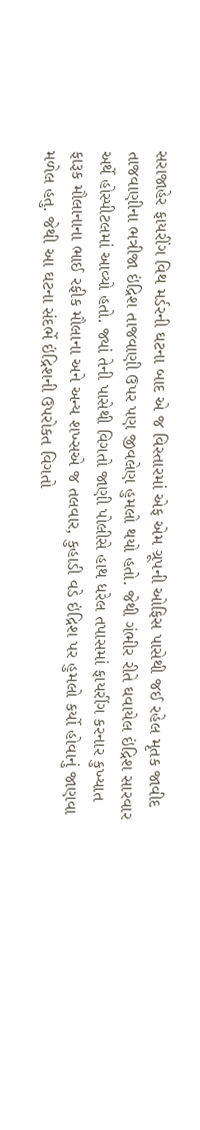સરાજાહેર ફાયરીંગ વિથ મર્ડરની ઘટના બાદ એ જ વિસ્તારમાં એફ એમ ગ્રૂપની ઓફિસ પાસેથી જઈ રહેલ મૃતક જાવીદ તાજવાણીના ભત્રીજા ઇંદ્રિશ તાજવાણી ઉપર પણ જીવલેણ હુમલો થયો હતો. જેથી ગંભીર રીતે ઘવાયેલ ઇંદ્રિશ સારવાર અર્થે હોસ્પીટલમાં આવ્યો હતો. જ્યાં તેની પાસેથી વિગતો જાણી પોલીસે હાથ ધરેલ તપાસમાં ફાયરીંગ કરનાર કુખ્યાત ફારૂક મૌલાનાના ભાઈ રફીક મૌલાના અને અન્ય શખ્સએ જ તલવાર, કુહાડી વડે ઇંદ્રિશ પર હુમલો કર્યો હોવાનું જાણવા મળેલ હતુ. જેથી આ ઘટના સંદર્ભે ઇંદ્રિશની ઉપરોકત વિગતો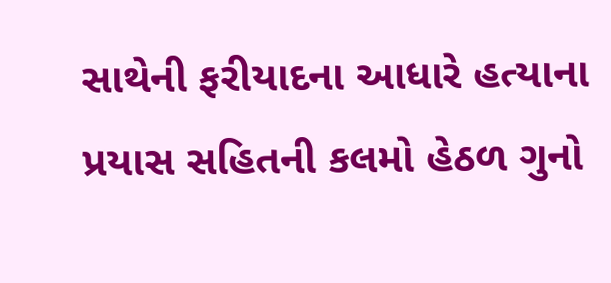સાથેની ફરીયાદના આધારે હત્યાના પ્રયાસ સહિતની કલમો હેઠળ ગુનો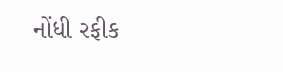નોંધી રફીક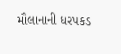મૌલાનાની ધરપકડ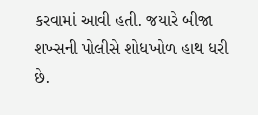કરવામાં આવી હતી. જયારે બીજા શખ્સની પોલીસે શોધખોળ હાથ ધરી છે.